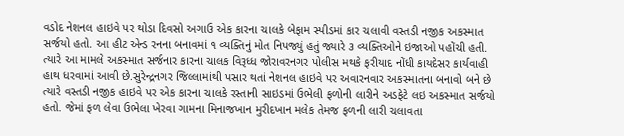વડોદ નેશનલ હાઇવે પર થોડા દિવસો અગાઉ એક કારના ચાલકે બેફામ સ્પીડમાં કાર ચલાવી વસ્તડી નજીક અકસ્માત સર્જયો હતો. આ હીટ એન્ડ રનના બનાવમાં ૧ વ્યક્તિનું મોત નિપજ્યું હતું જ્યારે ૩ વ્યક્તિઓને ઇજાઓ પહોંચી હતી. ત્યારે આ મામલે અકસ્માત સર્જનાર કારના ચાલક વિરૂધ્ધ જોરાવરનગર પોલીસ મથકે ફરીયાદ નોંધી કાયદેસર કાર્યવાહી હાથ ધરવામાં આવી છે.સુરેન્દ્રનગર જિલ્લામાંથી પસાર થતાં નેશનલ હાઇવે પર અવારનવાર અકસ્માતના બનાવો બને છે ત્યારે વસ્તડી નજીક હાઇવે પર એક કારના ચાલકે રસ્તાની સાઇડમાં ઉભેલી ફળોની લારીને અડફેટે લઇ અકસ્માત સર્જયો હતો. જેમાં ફળ લેવા ઉભેલા ખેરવા ગામના મિનાજખાન મુરીદખાન મલેક તેમજ ફળની લારી ચલાવતા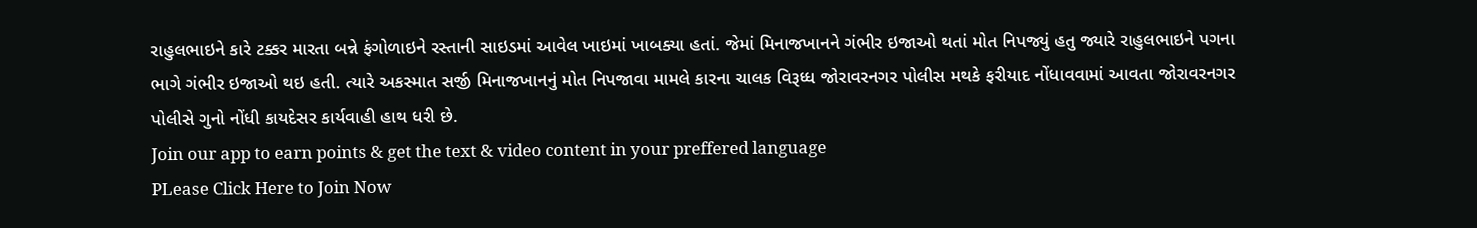રાહુલભાઇને કારે ટક્કર મારતા બન્ને ફંગોળાઇને રસ્તાની સાઇડમાં આવેલ ખાઇમાં ખાબક્યા હતાં. જેમાં મિનાજખાનને ગંભીર ઇજાઓ થતાં મોત નિપજ્યું હતુ જ્યારે રાહુલભાઇને પગના ભાગે ગંભીર ઇજાઓ થઇ હતી. ત્યારે અકસ્માત સર્જી મિનાજખાનનું મોત નિપજાવા મામલે કારના ચાલક વિરૂધ્ધ જોરાવરનગર પોલીસ મથકે ફરીયાદ નોંધાવવામાં આવતા જોરાવરનગર પોલીસે ગુનો નોંધી કાયદેસર કાર્યવાહી હાથ ધરી છે.
Join our app to earn points & get the text & video content in your preffered language
PLease Click Here to Join Now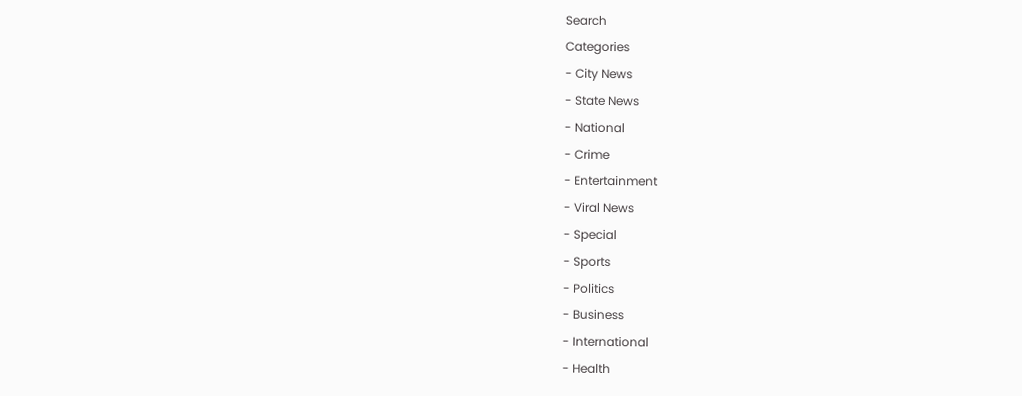Search
Categories
- City News
- State News
- National
- Crime
- Entertainment
- Viral News
- Special
- Sports
- Politics
- Business
- International
- Health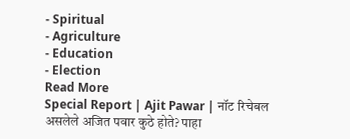- Spiritual
- Agriculture
- Education
- Election
Read More
Special Report | Ajit Pawar | नॉट रिचेबल असलेले अजित पवार कुठे होते? पाहा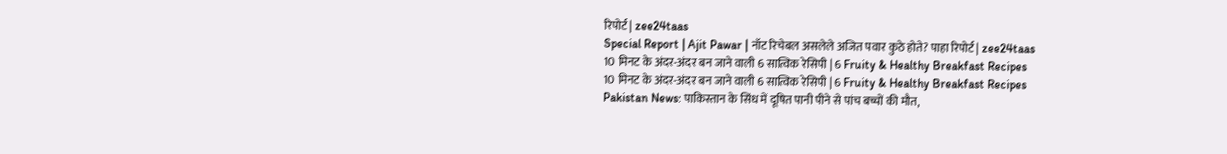रिपोर्ट | zee24taas
Special Report | Ajit Pawar | नॉट रिचेबल असलेले अजित पवार कुठे होते? पाहा रिपोर्ट | zee24taas
10 मिनट के अंदर-अंदर बन जाने वाली 6 सात्विक रेसिपी | 6 Fruity & Healthy Breakfast Recipes
10 मिनट के अंदर-अंदर बन जाने वाली 6 सात्विक रेसिपी | 6 Fruity & Healthy Breakfast Recipes
Pakistan News: पाकिस्तान के सिंध में दूषित पानी पीने से पांच बच्चों की मौत,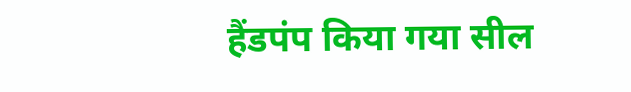हैंडपंप किया गया सील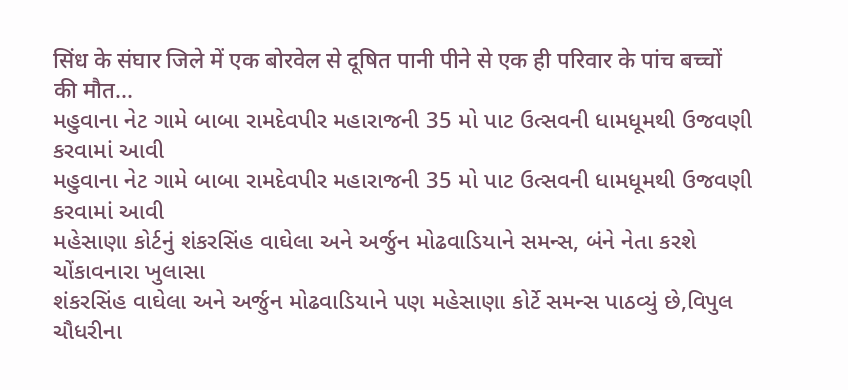सिंध के संघार जिले में एक बोरवेल से दूषित पानी पीने से एक ही परिवार के पांच बच्चों की मौत...
મહુવાના નેટ ગામે બાબા રામદેવપીર મહારાજની 35 મો પાટ ઉત્સવની ધામધૂમથી ઉજવણી કરવામાં આવી
મહુવાના નેટ ગામે બાબા રામદેવપીર મહારાજની 35 મો પાટ ઉત્સવની ધામધૂમથી ઉજવણી કરવામાં આવી
મહેસાણા કોર્ટનું શંકરસિંહ વાઘેલા અને અર્જુન મોઢવાડિયાને સમન્સ, બંને નેતા કરશે ચોંકાવનારા ખુલાસા
શંકરસિંહ વાઘેલા અને અર્જુન મોઢવાડિયાને પણ મહેસાણા કોર્ટે સમન્સ પાઠવ્યું છે,વિપુલ ચૌધરીના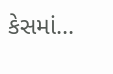કેસમાં...